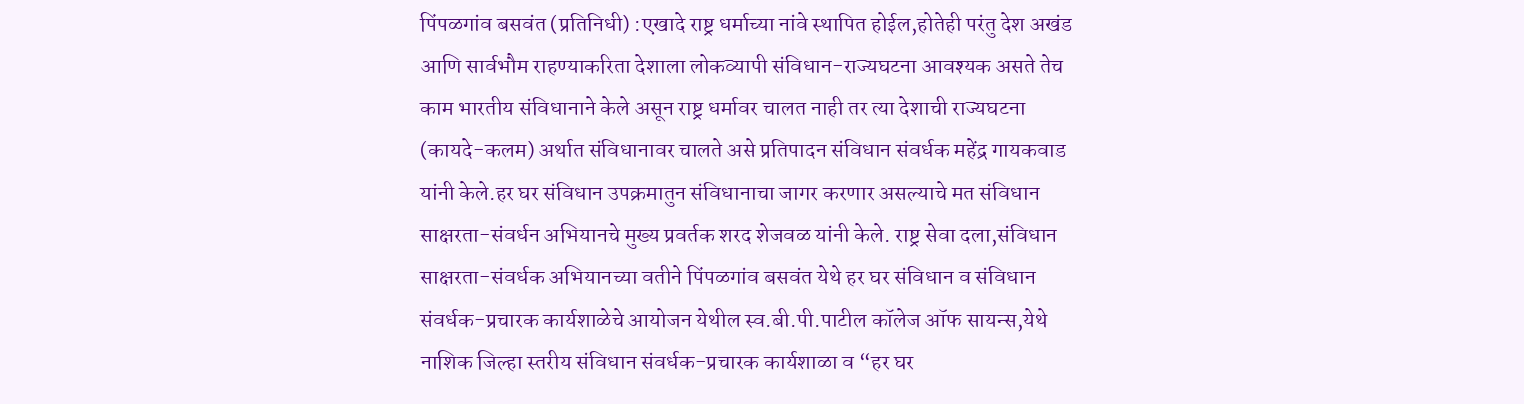पिंपळगांव बसवंत (प्रतिनिधी) :एखादे राष्ट्र धर्माच्या नांवे स्थापित होईल,होतेही परंतु देश अखंड आणि सार्वभौम राहण्याकरिता देशाला लोकव्यापी संविधान-राज्यघटना आवश्यक असते तेच काम भारतीय संविधानाने केले असून राष्ट्र धर्मावर चालत नाही तर त्या देशाची राज्यघटना (कायदे-कलम) अर्थात संविधानावर चालते असे प्रतिपादन संविधान संवर्धक महेंद्र गायकवाड यांनी केले.हर घर संविधान उपक्रमातुन संविधानाचा जागर करणार असल्याचे मत संविधान साक्षरता-संवर्धन अभियानचे मुख्य प्रवर्तक शरद शेजवळ यांनी केले. राष्ट्र सेवा दला,संविधान साक्षरता-संवर्धक अभियानच्या वतीने पिंपळगांव बसवंत येथे हर घर संविधान व संविधान संवर्धक-प्रचारक कार्यशाळेचे आयोजन येथील स्व.बी.पी.पाटील कॉलेज ऑफ सायन्स,येथे नाशिक जिल्हा स्तरीय संविधान संवर्धक-प्रचारक कार्यशाळा व “हर घर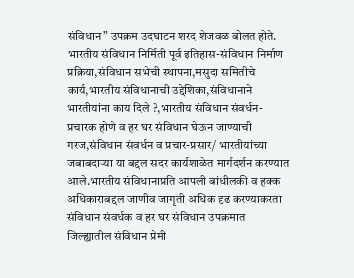संविधान” उपक्रम उदघाटन शरद शेजवळ बोलत होते. भारतीय संविधान निर्मिती पूर्व इतिहास-संविधान निर्माण प्रक्रिया,संविधान सभेची स्थापना,मसुदा समितीचे कार्य,भारतीय संविधानाची उद्देशिका,संविधानाने भारतीयांना काय दिले ?,भारतीय संविधान संवर्धन-प्रचारक होणे व हर घर संविधान घेऊन जाण्याची गरज,संविधान संवर्धन व प्रचार-प्रसार/ भारतीयांच्या जबाबदाऱ्या या बद्दल सदर कार्यशाळेत मार्गदर्शन करण्यात आले.भारतीय संविधानाप्रति आपली बांधीलकी व हक्क अधिकाराबद्दल जाणीव जागृती अधिक दृढ करण्याकरता संविधान संवर्धक व हर घर संविधान उपक्रमात जिल्ह्यातील संविधान प्रेमी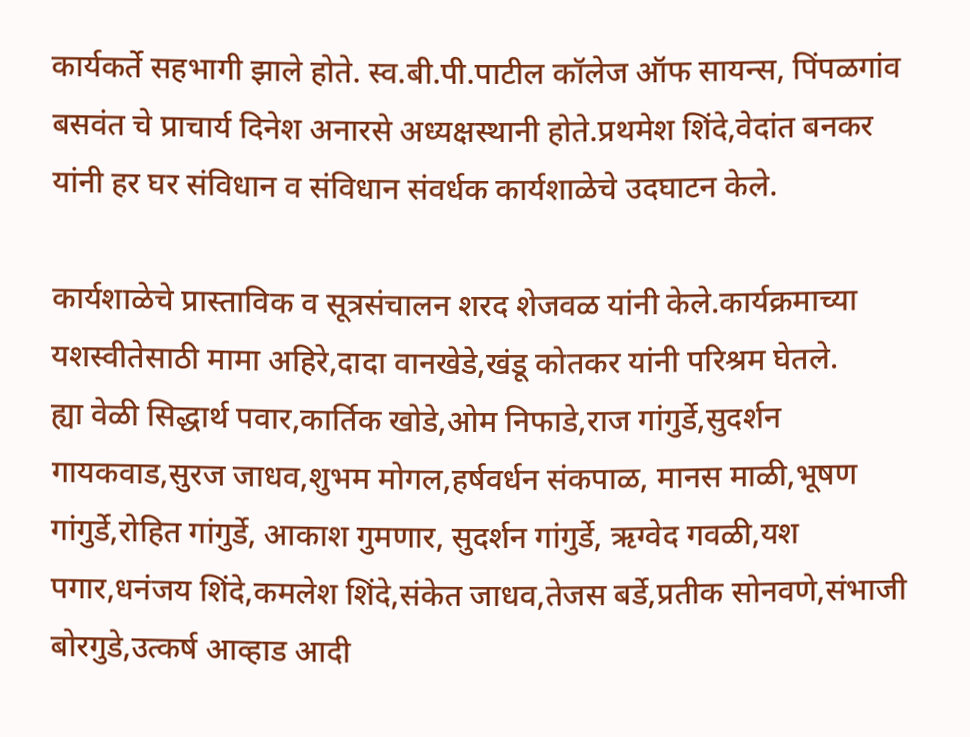कार्यकर्ते सहभागी झाले होते. स्व.बी.पी.पाटील कॉलेज ऑफ सायन्स, पिंपळगांव बसवंत चे प्राचार्य दिनेश अनारसे अध्यक्षस्थानी होते.प्रथमेश शिंदे,वेदांत बनकर यांनी हर घर संविधान व संविधान संवर्धक कार्यशाळेचे उदघाटन केले.

कार्यशाळेचे प्रास्ताविक व सूत्रसंचालन शरद शेजवळ यांनी केले.कार्यक्रमाच्या यशस्वीतेसाठी मामा अहिरे,दादा वानखेडे,खंडू कोतकर यांनी परिश्रम घेतले.
ह्या वेळी सिद्धार्थ पवार,कार्तिक खोडे,ओम निफाडे,राज गांगुर्डे,सुदर्शन गायकवाड,सुरज जाधव,शुभम मोगल,हर्षवर्धन संकपाळ, मानस माळी,भूषण गांगुर्डे,रोहित गांगुर्डे, आकाश गुमणार, सुदर्शन गांगुर्डे, ऋग्वेद गवळी,यश पगार,धनंजय शिंदे,कमलेश शिंदे,संकेत जाधव,तेजस बर्डे,प्रतीक सोनवणे,संभाजी बोरगुडे,उत्कर्ष आव्हाड आदी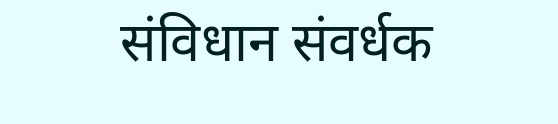संविधान संवर्धक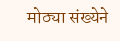मोठ्या संख्येने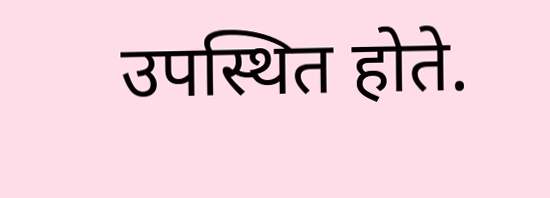उपस्थित होते.